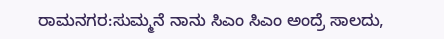ರಾಮನಗರ:ಸುಮ್ಮನೆ ನಾನು ಸಿಎಂ ಸಿಎಂ ಅಂದ್ರೆ ಸಾಲದು,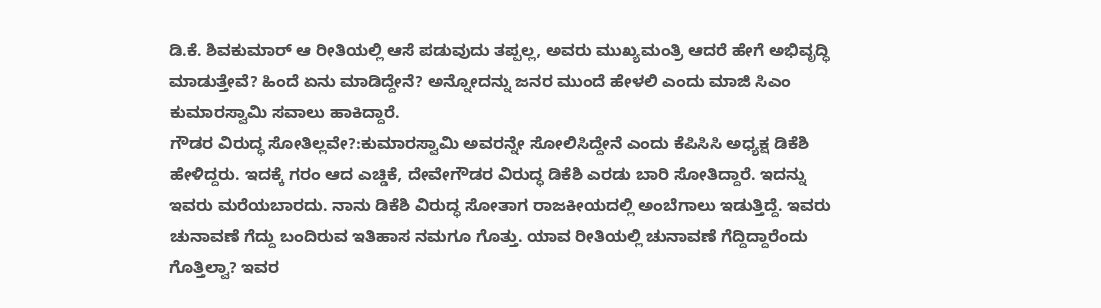ಡಿ.ಕೆ. ಶಿವಕುಮಾರ್ ಆ ರೀತಿಯಲ್ಲಿ ಆಸೆ ಪಡುವುದು ತಪ್ಪಲ್ಲ, ಅವರು ಮುಖ್ಯಮಂತ್ರಿ ಆದರೆ ಹೇಗೆ ಅಭಿವೃದ್ಧಿ ಮಾಡುತ್ತೇವೆ? ಹಿಂದೆ ಏನು ಮಾಡಿದ್ದೇನೆ? ಅನ್ನೋದನ್ನು ಜನರ ಮುಂದೆ ಹೇಳಲಿ ಎಂದು ಮಾಜಿ ಸಿಎಂ ಕುಮಾರಸ್ವಾಮಿ ಸವಾಲು ಹಾಕಿದ್ದಾರೆ.
ಗೌಡರ ವಿರುದ್ಧ ಸೋತಿಲ್ಲವೇ?:ಕುಮಾರಸ್ವಾಮಿ ಅವರನ್ನೇ ಸೋಲಿಸಿದ್ದೇನೆ ಎಂದು ಕೆಪಿಸಿಸಿ ಅಧ್ಯಕ್ಷ ಡಿಕೆಶಿ ಹೇಳಿದ್ದರು. ಇದಕ್ಕೆ ಗರಂ ಆದ ಎಚ್ಡಿಕೆ, ದೇವೇಗೌಡರ ವಿರುದ್ಧ ಡಿಕೆಶಿ ಎರಡು ಬಾರಿ ಸೋತಿದ್ದಾರೆ. ಇದನ್ನು ಇವರು ಮರೆಯಬಾರದು. ನಾನು ಡಿಕೆಶಿ ವಿರುದ್ಧ ಸೋತಾಗ ರಾಜಕೀಯದಲ್ಲಿ ಅಂಬೆಗಾಲು ಇಡುತ್ತಿದ್ದೆ. ಇವರು ಚುನಾವಣೆ ಗೆದ್ದು ಬಂದಿರುವ ಇತಿಹಾಸ ನಮಗೂ ಗೊತ್ತು. ಯಾವ ರೀತಿಯಲ್ಲಿ ಚುನಾವಣೆ ಗೆದ್ದಿದ್ದಾರೆಂದು ಗೊತ್ತಿಲ್ವಾ? ಇವರ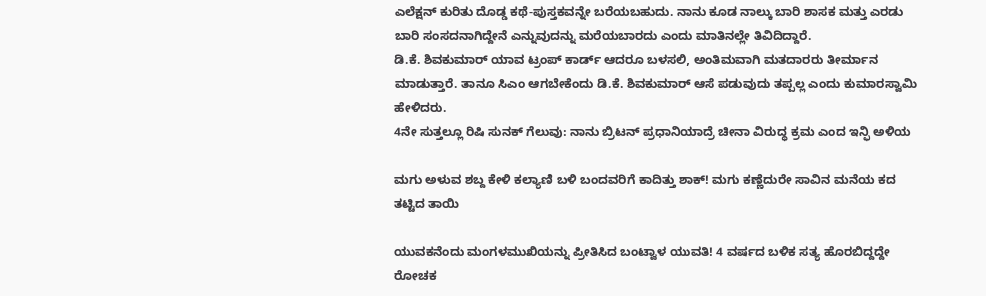ಎಲೆಕ್ಷನ್ ಕುರಿತು ದೊಡ್ಡ ಕಥೆ-ಪುಸ್ತಕವನ್ನೇ ಬರೆಯಬಹುದು. ನಾನು ಕೂಡ ನಾಲ್ಕು ಬಾರಿ ಶಾಸಕ ಮತ್ತು ಎರಡು ಬಾರಿ ಸಂಸದನಾಗಿದ್ದೇನೆ ಎನ್ನುವುದನ್ನು ಮರೆಯಬಾರದು ಎಂದು ಮಾತಿನಲ್ಲೇ ತಿವಿದಿದ್ದಾರೆ.
ಡಿ.ಕೆ. ಶಿವಕುಮಾರ್ ಯಾವ ಟ್ರಂಪ್ ಕಾರ್ಡ್ ಆದರೂ ಬಳಸಲಿ, ಅಂತಿಮವಾಗಿ ಮತದಾರರು ತೀರ್ಮಾನ ಮಾಡುತ್ತಾರೆ. ತಾನೂ ಸಿಎಂ ಆಗಬೇಕೆಂದು ಡಿ.ಕೆ. ಶಿವಕುಮಾರ್ ಆಸೆ ಪಡುವುದು ತಪ್ಪಲ್ಲ ಎಂದು ಕುಮಾರಸ್ವಾಮಿ ಹೇಳಿದರು.
4ನೇ ಸುತ್ತಲ್ಲೂ ರಿಷಿ ಸುನಕ್ ಗೆಲುವು: ನಾನು ಬ್ರಿಟನ್ ಪ್ರಧಾನಿಯಾದ್ರೆ ಚೀನಾ ವಿರುದ್ಧ ಕ್ರಮ ಎಂದ ಇನ್ಫಿ ಅಳಿಯ

ಮಗು ಅಳುವ ಶಬ್ದ ಕೇಳಿ ಕಲ್ಯಾಣಿ ಬಳಿ ಬಂದವರಿಗೆ ಕಾದಿತ್ತು ಶಾಕ್! ಮಗು ಕಣ್ಣೆದುರೇ ಸಾವಿನ ಮನೆಯ ಕದ ತಟ್ಟಿದ ತಾಯಿ

ಯುವಕನೆಂದು ಮಂಗಳಮುಖಿಯನ್ನು ಪ್ರೀತಿಸಿದ ಬಂಟ್ವಾಳ ಯುವತಿ! 4 ವರ್ಷದ ಬಳಿಕ ಸತ್ಯ ಹೊರಬಿದ್ದದ್ದೇ ರೋಚಕ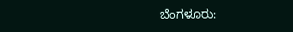ಬೆಂಗಳೂರು: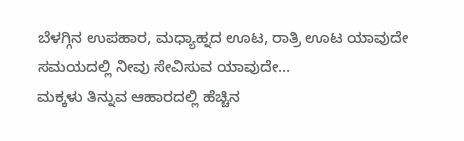ಬೆಳಗ್ಗಿನ ಉಪಹಾರ, ಮಧ್ಯಾಹ್ನದ ಊಟ, ರಾತ್ರಿ ಊಟ ಯಾವುದೇ ಸಮಯದಲ್ಲಿ ನೀವು ಸೇವಿಸುವ ಯಾವುದೇ…
ಮಕ್ಕಳು ತಿನ್ನುವ ಆಹಾರದಲ್ಲಿ ಹೆಚ್ಚಿನ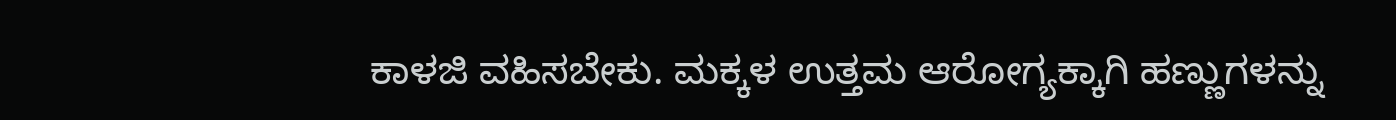ಕಾಳಜಿ ವಹಿಸಬೇಕು. ಮಕ್ಕಳ ಉತ್ತಮ ಆರೋಗ್ಯಕ್ಕಾಗಿ ಹಣ್ಣುಗಳನ್ನು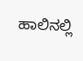ಹಾಲಿನಲ್ಲಿ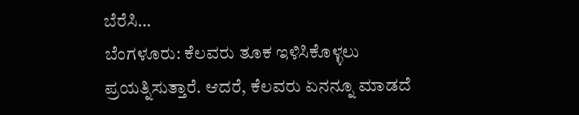ಬೆರೆಸಿ…
ಬೆಂಗಳೂರು: ಕೆಲವರು ತೂಕ ಇಳಿಸಿಕೊಳ್ಳಲು ಪ್ರಯತ್ನಿಸುತ್ತಾರೆ. ಆದರೆ, ಕೆಲವರು ಏನನ್ನೂ ಮಾಡದೆ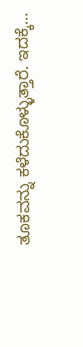ತೂಕವನ್ನು ಕಳೆದುಕೊಳ್ಳುತ್ತಾರೆ. ಇದಕ್ಕೆ…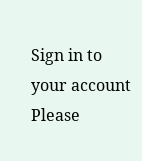Sign in to your account
Please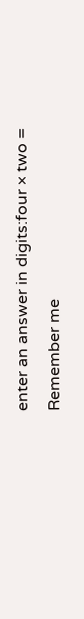enter an answer in digits:four × two =
Remember me